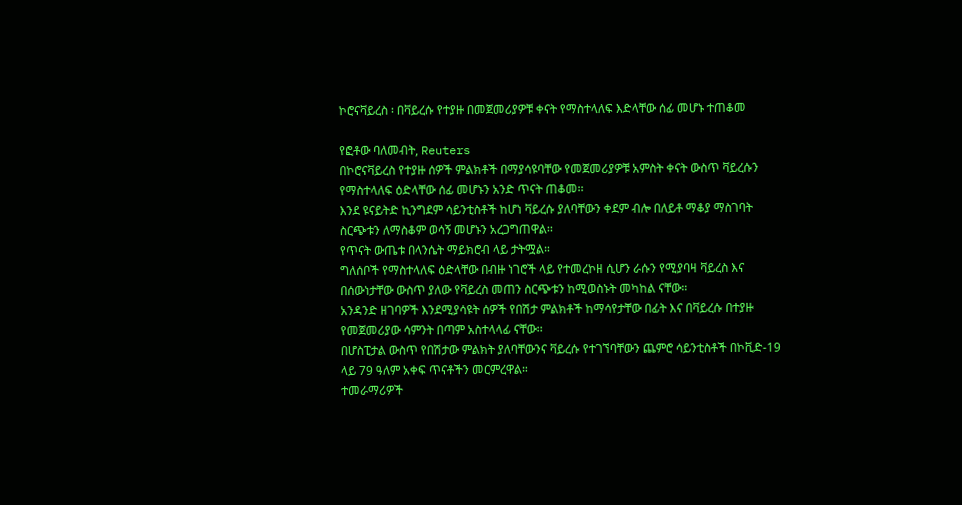ኮሮናቫይረስ ፡ በቫይረሱ የተያዙ በመጀመሪያዎቹ ቀናት የማስተላለፍ እድላቸው ሰፊ መሆኑ ተጠቆመ

የፎቶው ባለመብት, Reuters
በኮሮናቫይረስ የተያዙ ሰዎች ምልክቶች በማያሳዩባቸው የመጀመሪያዎቹ አምስት ቀናት ውስጥ ቫይረሱን የማስተላለፍ ዕድላቸው ሰፊ መሆኑን አንድ ጥናት ጠቆመ፡፡
እንደ ዩናይትድ ኪንግደም ሳይንቲስቶች ከሆነ ቫይረሱ ያለባቸውን ቀደም ብሎ በለይቶ ማቆያ ማስገባት ስርጭቱን ለማስቆም ወሳኝ መሆኑን አረጋግጠዋል፡፡
የጥናት ውጤቱ በላንሴት ማይክሮብ ላይ ታትሟል።
ግለሰቦች የማስተላለፍ ዕድላቸው በብዙ ነገሮች ላይ የተመረኮዘ ሲሆን ራሱን የሚያባዛ ቫይረስ እና በሰውነታቸው ውስጥ ያለው የቫይረስ መጠን ስርጭቱን ከሚወስኑት መካከል ናቸው።
አንዳንድ ዘገባዎች እንደሚያሳዩት ሰዎች የበሽታ ምልክቶች ከማሳየታቸው በፊት እና በቫይረሱ በተያዙ የመጀመሪያው ሳምንት በጣም አስተላላፊ ናቸው፡፡
በሆስፒታል ውስጥ የበሽታው ምልክት ያለባቸውንና ቫይረሱ የተገኘባቸውን ጨምሮ ሳይንቲስቶች በኮቪድ-19 ላይ 79 ዓለም አቀፍ ጥናቶችን መርምረዋል።
ተመራማሪዎች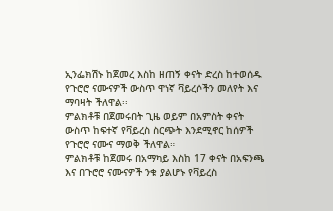ኢንፌክሽኑ ከጀመረ እስከ ዘጠኝ ቀናት ድረስ ከተወሰዱ የጉሮሮ ናሙናዎች ውስጥ ዋነኛ ቫይረሶችን መለየት እና ማባዛት ችለዋል፡፡
ምልክቶቹ በጀመሩበት ጊዜ ወይም በአምስት ቀናት ውስጥ ከፍተኛ የቫይረስ ስርጭት እንደሚኖር ከሰዎች የጉሮሮ ናሙና ማወቅ ችለዋል።
ምልክቶቹ ከጀመሩ በአማካይ እስከ 17 ቀናት በአፍንጫ እና በጉሮሮ ናሙናዎች ንቁ ያልሆኑ የቫይረስ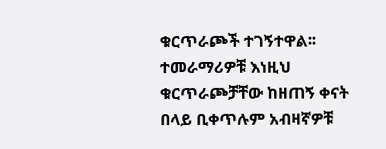ቁርጥራጮች ተገኝተዋል፡፡
ተመራማሪዎቹ እነዚህ ቁርጥራጮቻቸው ከዘጠኝ ቀናት በላይ ቢቀጥሉም አብዛኛዎቹ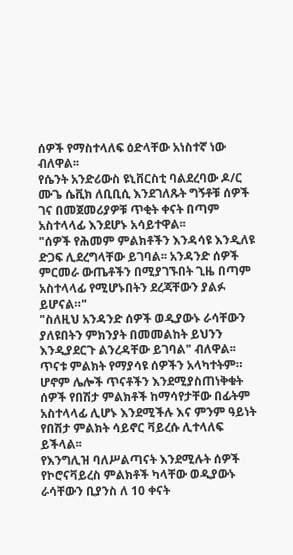ሰዎች የማስተላለፍ ዕድላቸው አነስተኛ ነው ብለዋል፡፡
የሴንት አንድሪውስ ዩኒቨርስቲ ባልደረባው ዶ/ር ሙጌ ሴቪክ ለቢቢሲ እንደገለጹት ግኝቶቹ ሰዎች ገና በመጀመሪያዎቹ ጥቂት ቀናት በጣም አስተላላፊ እንደሆኑ አሳይተዋል፡፡
"ሰዎች የሕመም ምልክቶችን እንዳሳዩ እንዲለዩ ድጋፍ ሊደረግላቸው ይገባል፡፡ አንዳንድ ሰዎች ምርመራ ውጤቶችን በሚያገኙበት ጊዜ በጣም አስተላላፊ የሚሆኑበትን ደረጃቸውን ያልፉ ይሆናል።"
"ስለዚህ አንዳንድ ሰዎች ወዲያውኑ ራሳቸውን ያለዩበትን ምክንያት በመመልከት ይህንን እንዲያደርጉ ልንረዳቸው ይገባል" ብለዋል፡፡
ጥናቱ ምልክት የማያሳዩ ሰዎችን አላካተትም። ሆኖም ሌሎች ጥናቶችን እንደሚያስጠነቅቁት ሰዎች የበሽታ ምልክቶች ከማሳየታቸው በፊትም አስተላላፊ ሊሆኑ እንደሚችሉ እና ምንም ዓይነት የበሽታ ምልክት ሳይኖር ቫይረሱ ሊተላለፍ ይችላል፡፡
የእንግሊዝ ባለሥልጣናት እንደሚሉት ሰዎች የኮሮናቫይረስ ምልክቶች ካላቸው ወዲያውኑ ራሳቸውን ቢያንስ ለ 10 ቀናት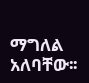ማግለል አለባቸው፡፡